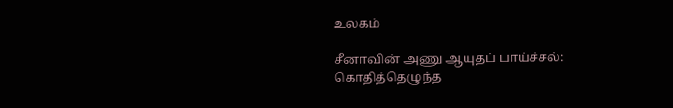உலகம்

சீனாவின் அணு ஆயுதப் பாய்ச்சல்: கொதித்தெழுந்த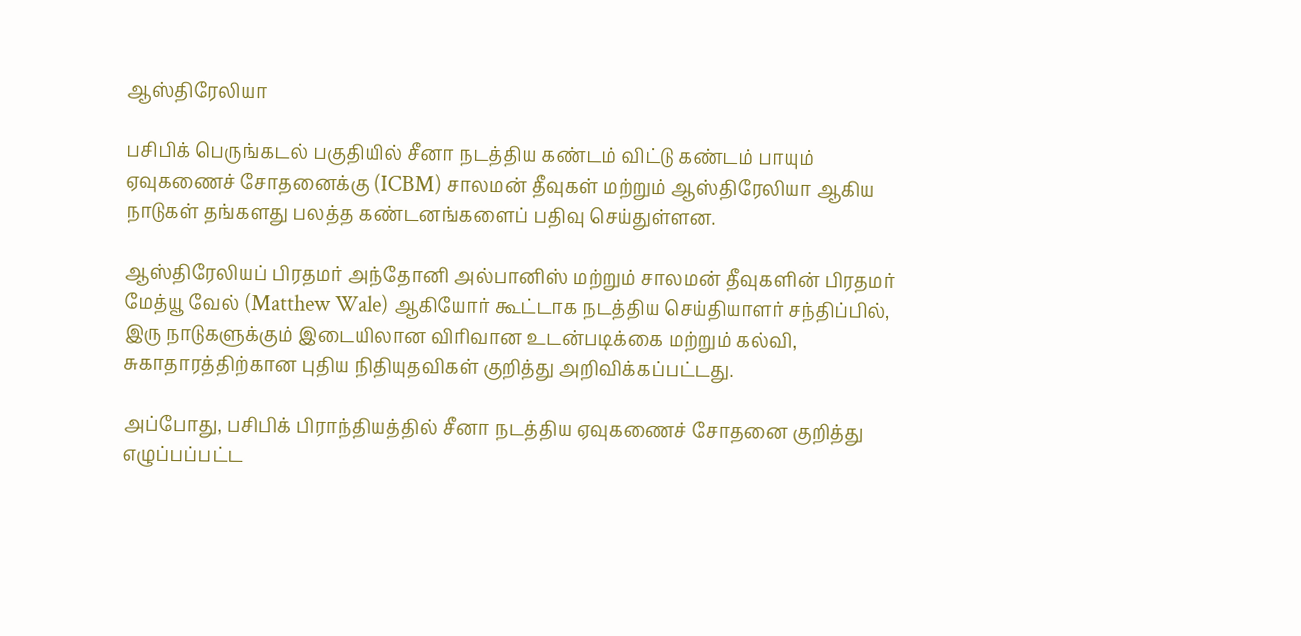ஆஸ்திரேலியா

பசிபிக் பெருங்கடல் பகுதியில் சீனா நடத்திய கண்டம் விட்டு கண்டம் பாயும் ஏவுகணைச் சோதனைக்கு (ICBM) சாலமன் தீவுகள் மற்றும் ஆஸ்திரேலியா ஆகிய நாடுகள் தங்களது பலத்த கண்டனங்களைப் பதிவு செய்துள்ளன.

ஆஸ்திரேலியப் பிரதமர் அந்தோனி அல்பானிஸ் மற்றும் சாலமன் தீவுகளின் பிரதமர் மேத்யூ வேல் (Matthew Wale) ஆகியோர் கூட்டாக நடத்திய செய்தியாளர் சந்திப்பில், இரு நாடுகளுக்கும் இடையிலான விரிவான உடன்படிக்கை மற்றும் கல்வி, சுகாதாரத்திற்கான புதிய நிதியுதவிகள் குறித்து அறிவிக்கப்பட்டது.

அப்போது, பசிபிக் பிராந்தியத்தில் சீனா நடத்திய ஏவுகணைச் சோதனை குறித்து எழுப்பப்பட்ட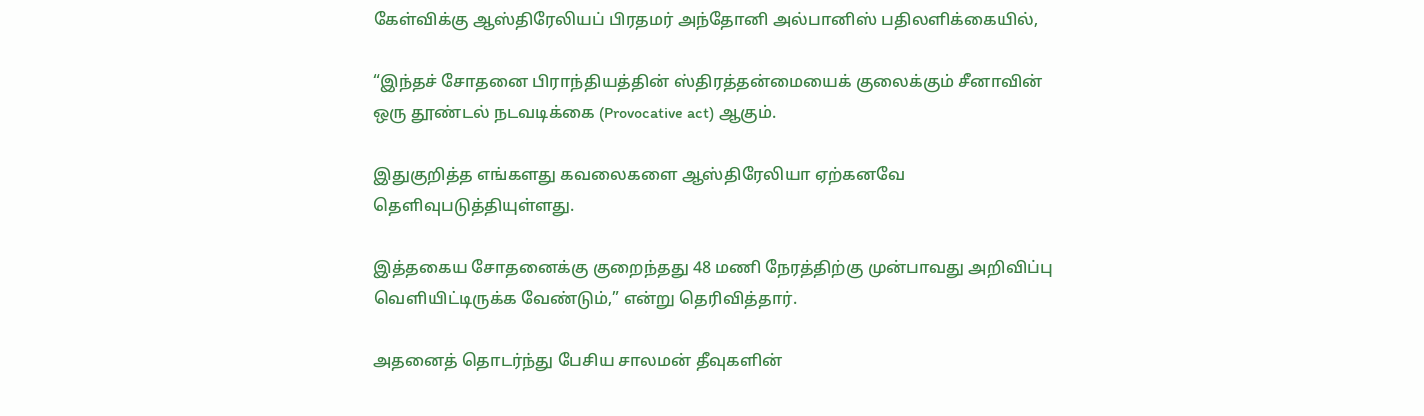கேள்விக்கு ஆஸ்திரேலியப் பிரதமர் அந்தோனி அல்பானிஸ் பதிலளிக்கையில்,

“இந்தச் சோதனை பிராந்தியத்தின் ஸ்திரத்தன்மையைக் குலைக்கும் சீனாவின் ஒரு தூண்டல் நடவடிக்கை (Provocative act) ஆகும்.

இதுகுறித்த எங்களது கவலைகளை ஆஸ்திரேலியா ஏற்கனவே தெளிவுபடுத்தியுள்ளது.

இத்தகைய சோதனைக்கு குறைந்தது 48 மணி நேரத்திற்கு முன்பாவது அறிவிப்பு வெளியிட்டிருக்க வேண்டும்,” என்று தெரிவித்தார்.

அதனைத் தொடர்ந்து பேசிய சாலமன் தீவுகளின்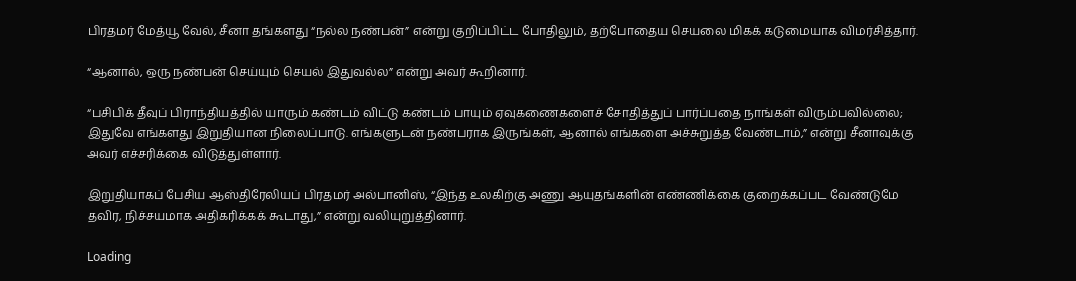பிரதமர் மேத்யூ வேல், சீனா தங்களது “நல்ல நண்பன்” என்று குறிப்பிட்ட போதிலும், தற்போதைய செயலை மிகக் கடுமையாக விமர்சித்தார்.

“ஆனால், ஒரு நண்பன் செய்யும் செயல் இதுவல்ல” என்று அவர் கூறினார்.

“பசிபிக் தீவுப் பிராந்தியத்தில் யாரும் கண்டம் விட்டு கண்டம் பாயும் ஏவுகணைகளைச் சோதித்துப் பார்ப்பதை நாங்கள் விரும்பவில்லை; இதுவே எங்களது இறுதியான நிலைப்பாடு. எங்களுடன் நண்பராக இருங்கள், ஆனால் எங்களை அச்சுறுத்த வேண்டாம்,” என்று சீனாவுக்கு அவர் எச்சரிக்கை விடுத்துள்ளார்.

இறுதியாகப் பேசிய ஆஸ்திரேலியப் பிரதமர் அல்பானிஸ், “இந்த உலகிற்கு அணு ஆயுதங்களின் எண்ணிக்கை குறைக்கப்பட வேண்டுமே தவிர, நிச்சயமாக அதிகரிக்கக் கூடாது,” என்று வலியுறுத்தினார்.

Loading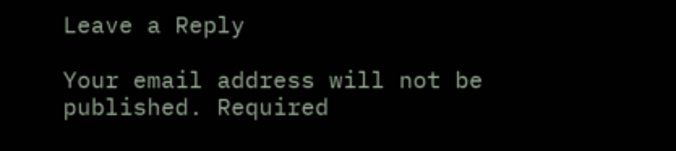Leave a Reply

Your email address will not be published. Required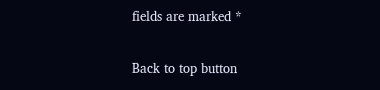fields are marked *

Back to top button